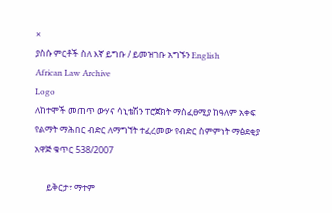×
ያስሱ ምርቶች ስለ እኛ ይግቡ / ይመዝገቡ አግኙን English
African Law Archive
Logo
ለከተሞች መጠጥ ውሃና ሳኒቴሽን ፐሮጀክት ማስፈፀሚያ ከዓለም አቀፍ የልማት ማሕበር ብድር ለማግኘት ተፈረመው የብድር ስምምነት ማፅደቂያ አዋጅ ቁጥር 538/2007

      ይቅርታ፣ ማተም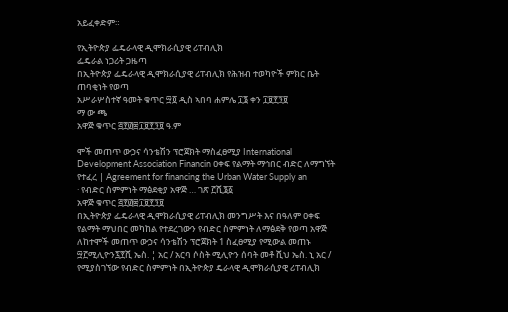አይፈቀድም።

የኢትዮጵያ ፌዴራላዊ ዲሞክራሲያዊ ሪፐብሊክ
ፌዴራል ነጋሪት ጋዜጣ
በኢትዮጵያ ፌዴራላዊ ዲሞክራሲያዊ ሪፐብሊክ የሕዝብ ተወካዮች ምክር ቤት ጠባቂነት የወጣ
አሥራሦስተኛ ዓመት ቁጥር ፵፬ ዲስ ኣበባ ሐምሌ ፲፮ ቀን ፲፱፻፺፱
ማ ው ጫ
አዋጅ ቁጥር ፭፻፴፰፲፱፻፺፱ ዓ.ም

ሞች መጠጥ ውኃና ሳንቴሽን ፕሮጀክት ማስፈፀሚያ International Development Association Financin ዐቀፍ የልማት ማኅበር ብድር ለማግኘት የተፈረ | Agreement for financing the Urban Water Supply an
· የብድር ስምምነት ማፅደቂያ አዋጅ … ገጽ ፫ሺ፮፩
አዋጅ ቁጥር ፭፻፴፰፲፱፻፺፱
በኢትዮጵያ ፌዴራላዊ ዲሞክራሲያዊ ሪፐብሊክ መንግሥት እና በዓለም ዐቀፍ የልማት ማህበር መካከል የተደረገውን የብድር ስምምነት ለማፅደቅ የወጣ አዋጅ
ለከተሞች መጠጥ ውኃና ሳንቴሽን ፕሮጀክት 1 ስፈፀሚያ የሚውል መጠኑ ፵፫ሚሊዮን፯፻ሺ ኤስ. ¦ አር / አርባ ሶስት ሚሊዮን ሰባት መቶ ሺህ ኤስ. ኒ አር / የሚያስገኘው የብድር ስምምነት በኢትዮጵያ ዴራላዊ ዲሞክራሲያዊ ሪፐብሊክ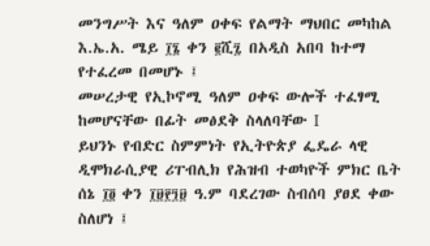መንግሥት እና ዓለም ዐቀፍ የልማት ማህበር መካከል እ.ኤ.አ. ሜይ ፲፮ ቀን ፪ሺ፯ በአዲስ አበባ ከተማ የተፈረመ በመሆኑ ፤
መሠረታዊ የኢኮኖሚ ዓለም ዐቀፍ ውሎች ተፈፃሚ ከመሆናቸው በፊት መፅደቅ ስላለባቸው I
ይህንኑ የብድር ስምምነት የኢትዮጵያ ፌዴራ ላዊ ዲሞክራሲያዊ ሪፐብሊክ የሕዝብ ተወካዮች ምክር ቤት ሰኔ ፲፬ ቀን ፲፱፻፺፱ ዓ.ም ባደረገው ስብሰባ ያፀደ ቀው ስለሆነ ፤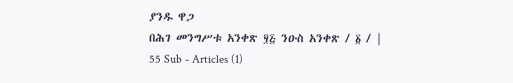ያንዱ ዋጋ
በሕገ መንግሥቱ አንቀጽ ፶፭ ንዑስ አንቀጽ / ፩ / | 55 Sub - Articles (1)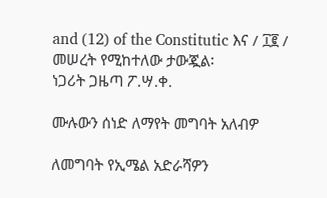and (12) of the Constitutic እና / ፲፪ / መሠረት የሚከተለው ታውጇል፡
ነጋሪት ጋዜጣ ፖ.ሣ.ቀ.

ሙሉውን ሰነድ ለማየት መግባት አለብዎ

ለመግባት የኢሜል አድራሻዎን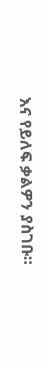እና የይለፍ ቃልዎን ያስገቡ።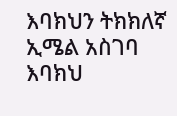እባክህን ትክክለኛ ኢሜል አስገባ
እባክህ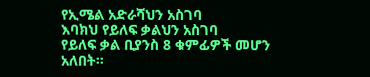የኢሜል አድራሻህን አስገባ
እባክህ የይለፍ ቃልህን አስገባ
የይለፍ ቃል ቢያንስ 8 ቁምፊዎች መሆን አለበት።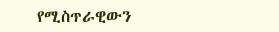የሚስጥራዊውን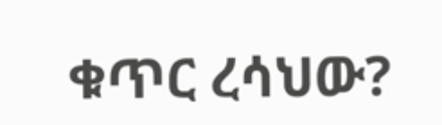ቁጥር ረሳህው?